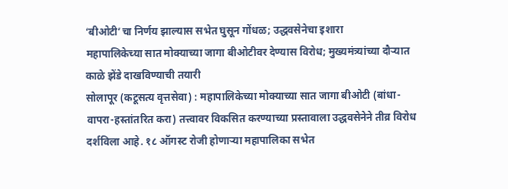‘बीओटी’चा निर्णय झाल्यास सभेत घुसून गोंधळ; उद्धवसेनेचा इशारा
महापालिकेच्या सात मोक्याच्या जागा बीओटीवर देण्यास विरोध; मुख्यमंत्र्यांच्या दौऱ्यात काळे झेंडे दाखविण्याची तयारी
सोलापूर (कटूसत्य वृत्तसेवा) : महापालिकेच्या मोक्याच्या सात जागा बीओटी (बांधा-वापरा-हस्तांतरित करा) तत्त्वावर विकसित करण्याच्या प्रस्तावाला उद्धवसेनेने तीव्र विरोध दर्शविला आहे. १८ ऑगस्ट रोजी होणाऱ्या महापालिका सभेत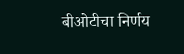बीओटीचा निर्णय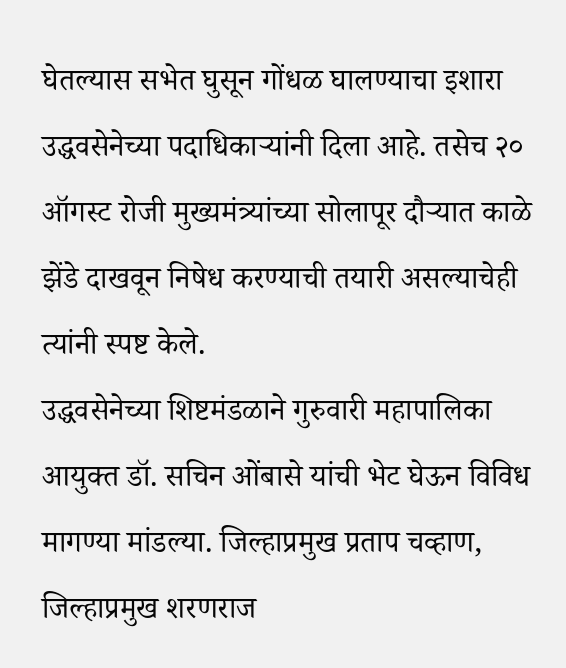घेतल्यास सभेत घुसून गोंधळ घालण्याचा इशारा उद्धवसेनेच्या पदाधिकाऱ्यांनी दिला आहे. तसेच २० ऑगस्ट रोजी मुख्यमंत्र्यांच्या सोलापूर दौऱ्यात काळे झेंडे दाखवून निषेध करण्याची तयारी असल्याचेही त्यांनी स्पष्ट केले.
उद्धवसेनेच्या शिष्टमंडळाने गुरुवारी महापालिका आयुक्त डॉ. सचिन ओंबासे यांची भेट घेऊन विविध मागण्या मांडल्या. जिल्हाप्रमुख प्रताप चव्हाण, जिल्हाप्रमुख शरणराज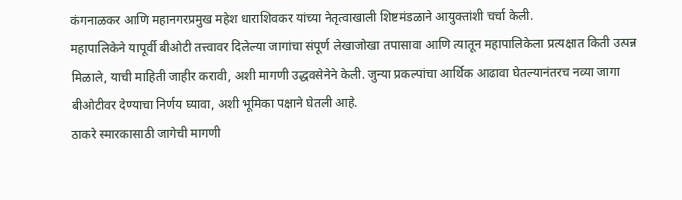कंगनाळकर आणि महानगरप्रमुख महेश धाराशिवकर यांच्या नेतृत्वाखाली शिष्टमंडळाने आयुक्तांशी चर्चा केली.
महापालिकेने यापूर्वी बीओटी तत्त्वावर दिलेल्या जागांचा संपूर्ण लेखाजोखा तपासावा आणि त्यातून महापालिकेला प्रत्यक्षात किती उत्पन्न मिळाले, याची माहिती जाहीर करावी, अशी मागणी उद्धवसेनेने केली. जुन्या प्रकल्पांचा आर्थिक आढावा घेतल्यानंतरच नव्या जागा बीओटीवर देण्याचा निर्णय घ्यावा, अशी भूमिका पक्षाने घेतली आहे.
ठाकरे स्मारकासाठी जागेची मागणी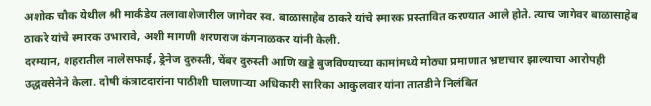अशोक चौक येथील श्री मार्कंडेय तलावाशेजारील जागेवर स्व. बाळासाहेब ठाकरे यांचे स्मारक प्रस्तावित करण्यात आले होते. त्याच जागेवर बाळासाहेब ठाकरे यांचे स्मारक उभारावे, अशी मागणी शरणराज कंगनाळकर यांनी केली.
दरम्यान, शहरातील नालेसफाई, ड्रेनेज दुरुस्ती, चेंबर दुरुस्ती आणि खड्डे बुजविण्याच्या कामांमध्ये मोठ्या प्रमाणात भ्रष्टाचार झाल्याचा आरोपही उद्धवसेनेने केला. दोषी कंत्राटदारांना पाठीशी घालणाऱ्या अधिकारी सारिका आकुलवार यांना तातडीने निलंबित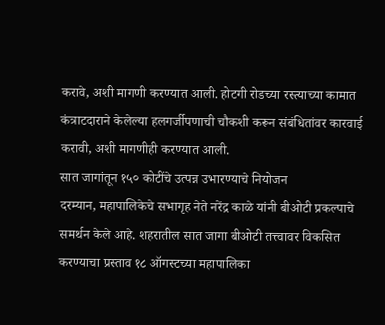करावे, अशी मागणी करण्यात आली. होटगी रोडच्या रस्त्याच्या कामात कंत्राटदाराने केलेल्या हलगर्जीपणाची चौकशी करून संबंधितांवर कारवाई करावी, अशी मागणीही करण्यात आली.
सात जागांतून १५० कोटींचे उत्पन्न उभारण्याचे नियोजन
दरम्यान, महापालिकेचे सभागृह नेते नरेंद्र काळे यांनी बीओटी प्रकल्पाचे समर्थन केले आहे. शहरातील सात जागा बीओटी तत्त्वावर विकसित करण्याचा प्रस्ताव १८ ऑगस्टच्या महापालिका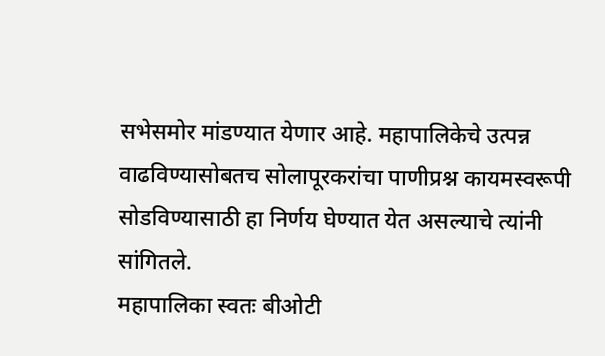सभेसमोर मांडण्यात येणार आहे. महापालिकेचे उत्पन्न वाढविण्यासोबतच सोलापूरकरांचा पाणीप्रश्न कायमस्वरूपी सोडविण्यासाठी हा निर्णय घेण्यात येत असल्याचे त्यांनी सांगितले.
महापालिका स्वतः बीओटी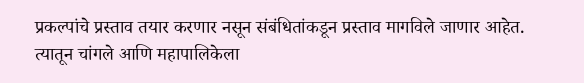प्रकल्पांचे प्रस्ताव तयार करणार नसून संबंधितांकडून प्रस्ताव मागविले जाणार आहेत. त्यातून चांगले आणि महापालिकेला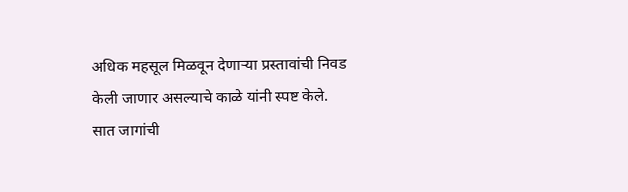अधिक महसूल मिळवून देणाऱ्या प्रस्तावांची निवड केली जाणार असल्याचे काळे यांनी स्पष्ट केले.
सात जागांची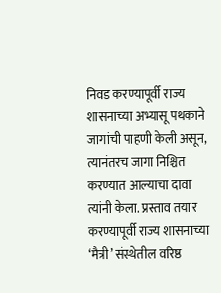निवड करण्यापूर्वी राज्य शासनाच्या अभ्यासू पथकाने जागांची पाहणी केली असून, त्यानंतरच जागा निश्चित करण्यात आल्याचा दावा त्यांनी केला. प्रस्ताव तयार करण्यापूर्वी राज्य शासनाच्या ‘मैत्री’ संस्थेतील वरिष्ठ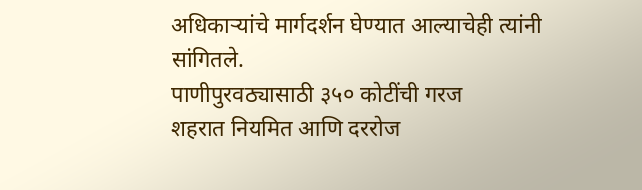अधिकाऱ्यांचे मार्गदर्शन घेण्यात आल्याचेही त्यांनी सांगितले.
पाणीपुरवठ्यासाठी ३५० कोटींची गरज
शहरात नियमित आणि दररोज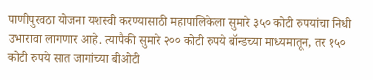पाणीपुरवठा योजना यशस्वी करण्यासाठी महापालिकेला सुमारे ३५० कोटी रुपयांचा निधी उभारावा लागणार आहे. त्यापैकी सुमारे २०० कोटी रुपये बॉन्डच्या माध्यमातून, तर १५० कोटी रुपये सात जागांच्या बीओटी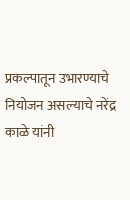प्रकल्पातून उभारण्याचे नियोजन असल्याचे नरेंद्र काळे यांनी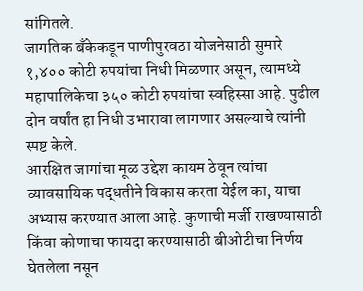सांगितले.
जागतिक बँकेकडून पाणीपुरवठा योजनेसाठी सुमारे १,४०० कोटी रुपयांचा निधी मिळणार असून, त्यामध्ये महापालिकेचा ३५० कोटी रुपयांचा स्वहिस्सा आहे. पुढील दोन वर्षांत हा निधी उभारावा लागणार असल्याचे त्यांनी स्पष्ट केले.
आरक्षित जागांचा मूळ उद्देश कायम ठेवून त्यांचा व्यावसायिक पद्धतीने विकास करता येईल का, याचा अभ्यास करण्यात आला आहे. कुणाची मर्जी राखण्यासाठी किंवा कोणाचा फायदा करण्यासाठी बीओटीचा निर्णय घेतलेला नसून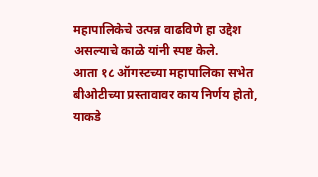महापालिकेचे उत्पन्न वाढविणे हा उद्देश असल्याचे काळे यांनी स्पष्ट केले.
आता १८ ऑगस्टच्या महापालिका सभेत बीओटीच्या प्रस्तावावर काय निर्णय होतो, याकडे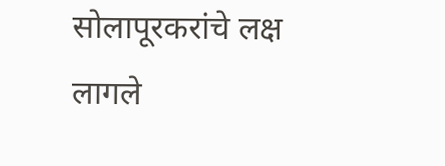सोलापूरकरांचे लक्ष लागले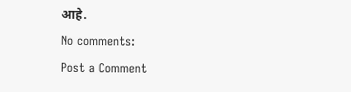आहे.
No comments:
Post a Comment